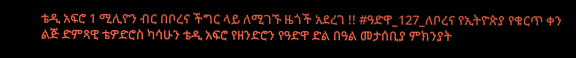ቴዲ አፍሮ 1 ሚሊዮን ብር በቦረና ችግር ላይ ለሚገኙ ዜጎች አደረገ !! #ዓድዋ_127_ለቦረና የኢትዮጵያ የቁርጥ ቀን ልጅ ድምጻዊ ቴዎድሮስ ካሳሁን ቴዲ አፍሮ የዘንድሮን የዓድዋ ድል በዓል መታሰቢያ ምክንያት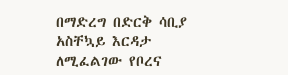በማድረግ በድርቅ ሳቢያ አስቸኳይ እርዳታ ለሚፈልገው የቦረና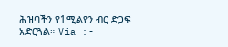ሕዝባችን የ1ሚልየን ብር ድጋፍ አድርጓል። Via :-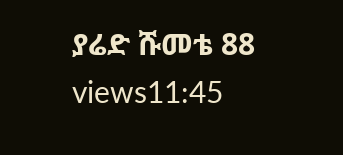ያሬድ ሹመቴ 88 views11:45